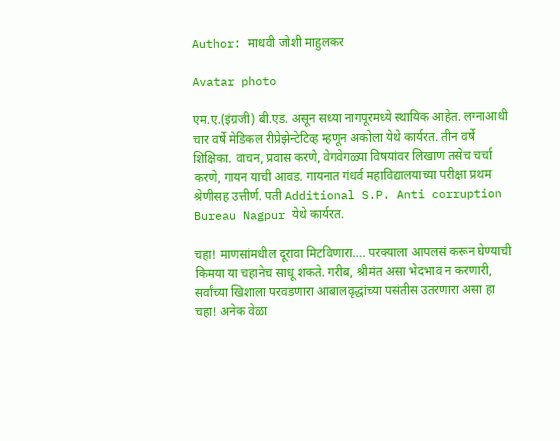Author: माधवी जोशी माहुलकर

Avatar photo

एम.ए.(इंग्रजी) बी.एड. असून सध्या नागपूरमध्ये स्थायिक आहेत. लग्नाआधी चार वर्षे मेडिकल रीप्रेझेन्टेटिव्ह म्हणून अकोला येथे कार्यरत. तीन वर्षे शिक्षिका. वाचन, प्रवास करणे, वेगवेगळ्या विषयांवर लिखाण तसेच चर्चा करणे, गायन याची आवड. गायनात गंधर्व महाविद्यालयाच्या परीक्षा प्रथम श्रेणीसह उत्तीर्ण. पती Additional S.P. Anti corruption Bureau Nagpur येथे कार्यरत.

चहा! माणसांमधील दूरावा मिटविणारा…. परक्याला आपलसं करून घेण्याची किमया या चहानेच साधू शकते. गरीब, श्रीमंत असा भेदभाव न करणारी, सर्वांच्या खिशाला परवडणारा आबालवृद्धांच्या पसंतीस उतरणारा असा हा चहा! अनेक वेळा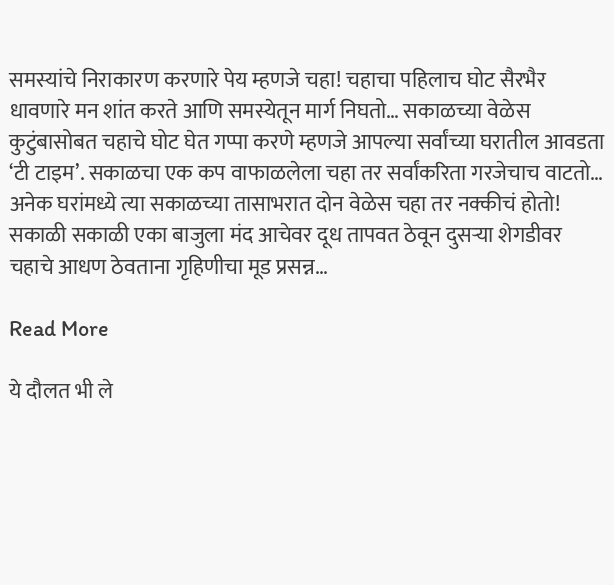समस्यांचे निराकारण करणारे पेय म्हणजे चहा! चहाचा पहिलाच घोट सैरभैर धावणारे मन शांत करते आणि समस्येतून मार्ग निघतो… सकाळच्या वेळेस कुटुंबासोबत चहाचे घोट घेत गप्पा करणे म्हणजे आपल्या सर्वांच्या घरातील आवडता ‘टी टाइम’. सकाळचा एक कप वाफाळलेला चहा तर सर्वांकरिता गरजेचाच वाटतो… अनेक घरांमध्ये त्या सकाळच्या तासाभरात दोन वेळेस चहा तर नक्कीचं होतो! सकाळी सकाळी एका बाजुला मंद आचेवर दूध तापवत ठेवून दुसऱ्या शेगडीवर चहाचे आधण ठेवताना गृहिणीचा मूड प्रसन्न…

Read More

ये दौलत भी ले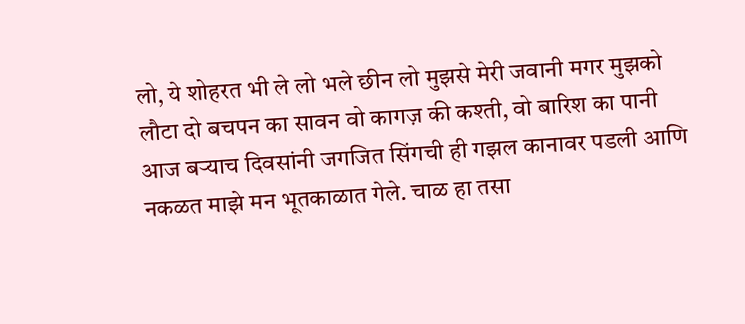लो, ये शोहरत भी ले लो भले छीन लो मुझसे मेरी जवानी मगर मुझको लौटा दो बचपन का सावन वो कागज़ की कश्ती, वो बारिश का पानी आज बऱ्याच दिवसांनी जगजित सिंगची ही गझल कानावर पडली आणि नकळत माझे मन भूतकाळात गेले. चाळ हा तसा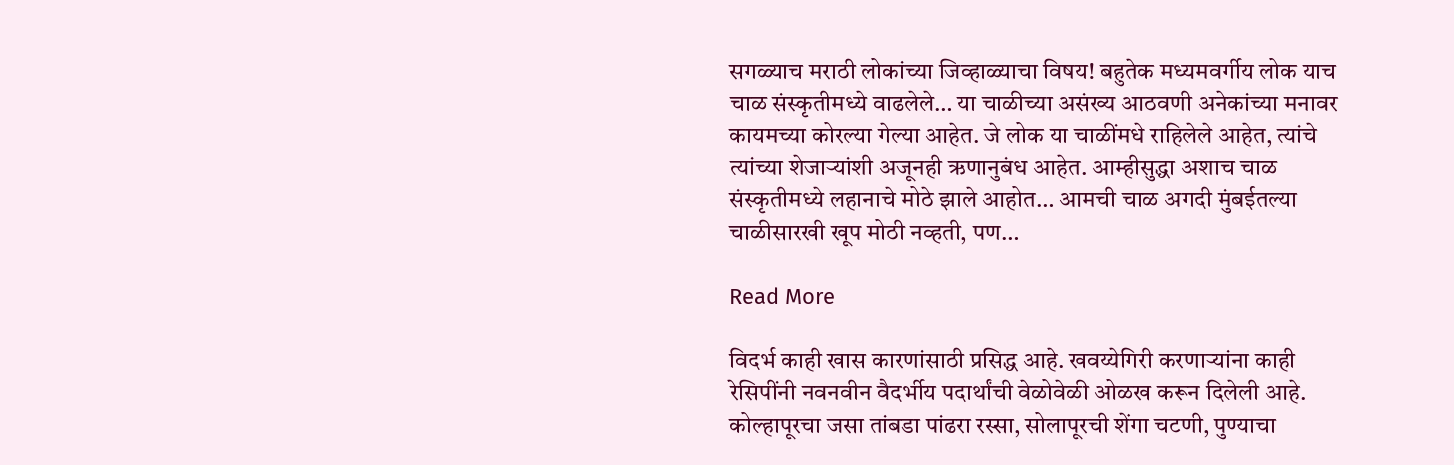सगळ्याच मराठी लोकांच्या जिव्हाळ्याचा विषय! बहुतेक मध्यमवर्गीय लोक याच चाळ संस्कृतीमध्ये वाढलेले… या चाळीच्या असंख्य आठवणी अनेकांच्या मनावर कायमच्या कोरल्या गेल्या आहेत. जे लोक या चाळींमधे राहिलेले आहेत, त्यांचे त्यांच्या शेजाऱ्यांशी अजूनही ऋणानुबंध आहेत. आम्हीसुद्धा अशाच चाळ संस्कृतीमध्ये लहानाचे मोठे झाले आहोत… आमची चाळ अगदी मुंबईतल्या चाळीसारखी खूप मोठी नव्हती, पण…

Read More

विदर्भ काही खास कारणांसाठी प्रसिद्ध आहे. खवय्येगिरी करणाऱ्यांना काही रेसिपींनी नवनवीन वैदर्भीय पदार्थांची वेळोवेळी ओळख करून दिलेली आहे. कोल्हापूरचा जसा तांबडा पांढरा रस्सा, सोलापूरची शेंगा चटणी, पुण्याचा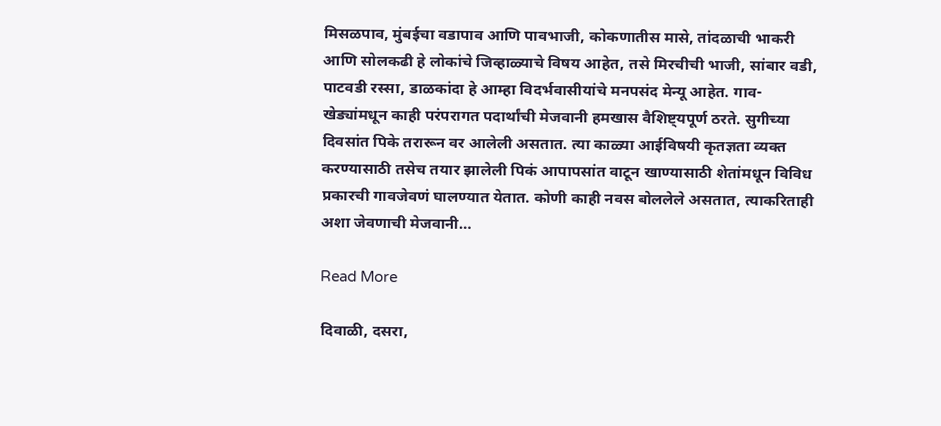मिसळपाव, मुंबईचा वडापाव आणि पावभाजी, कोकणातीस मासे, तांदळाची भाकरी आणि सोलकढी हे लोकांचे जिव्हाळ्याचे विषय आहेत, तसे मिरचीची भाजी, सांबार वडी, पाटवडी रस्सा, डाळकांदा हे आम्हा विदर्भवासीयांचे मनपसंद मेन्यू आहेत. गाव-खेड्यांमधून काही परंपरागत पदार्थांची मेजवानी हमखास वैशिष्ट्यपूर्ण ठरते. सुगीच्या दिवसांत पिके तरारून वर आलेली असतात. त्या काळ्या आईविषयी कृतज्ञता व्यक्त करण्यासाठी तसेच तयार झालेली पिकं आपापसांत वाटून खाण्यासाठी शेतांमधून विविध प्रकारची गावजेवणं घालण्यात येतात. कोणी काही नवस बोललेले असतात, त्याकरिताही अशा जेवणाची मेजवानी…

Read More

दिवाळी, दसरा,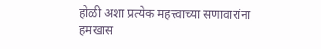होळी अशा प्रत्येक महत्त्वाच्या सणावारांना हमखास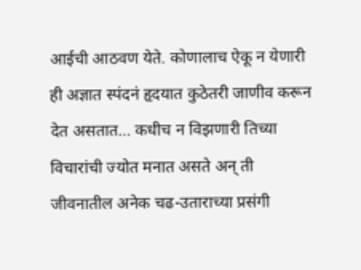आईची आठवण येते. कोणालाच ऐकू न येणारी ही अज्ञात स्पंदनं हृदयात कुठेतरी जाणीव करून देत असतात… कधीच न विझणारी तिच्या विचारांची ज्योत मनात असते अन् ती जीवनातील अनेक चढ-उताराच्या प्रसंगी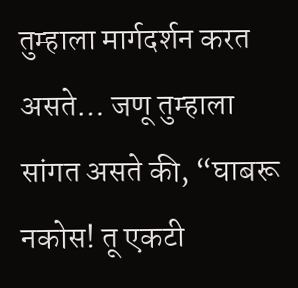तुम्हाला मार्गदर्शन करत असते… जणू तुम्हाला सांगत असते की, “घाबरू नकोस! तू एकटी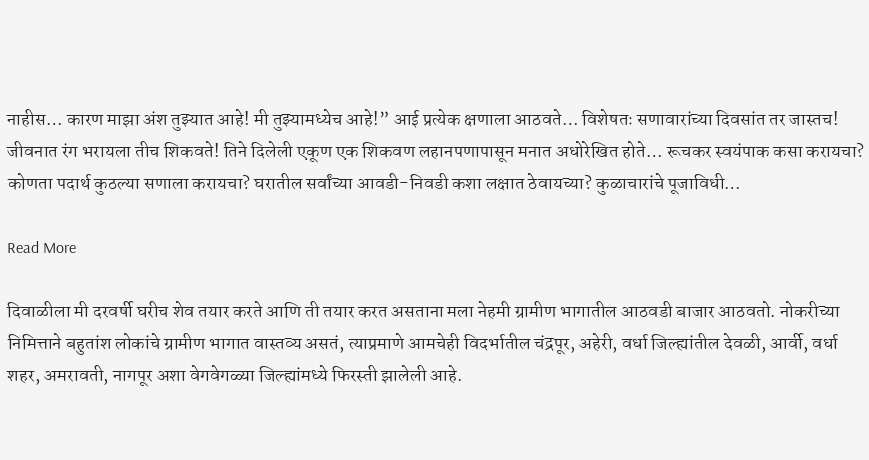नाहीस… कारण माझा अंश तुझ्यात आहे! मी तुझ्यामध्येच आहे!” आई प्रत्येक क्षणाला आठवते… विशेषतः सणावारांच्या दिवसांत तर जास्तच! जीवनात रंग भरायला तीच शिकवते! तिने दिलेली एकूण एक शिकवण लहानपणापासून मनात अधोरेखित होते… रूचकर स्वयंपाक कसा करायचा? कोणता पदार्थ कुठल्या सणाला करायचा? घरातील सर्वांच्या आवडी-निवडी कशा लक्षात ठेवायच्या? कुळाचारांचे पूजाविधी…

Read More

दिवाळीला मी दरवर्षी घरीच शेव तयार करते आणि ती तयार करत असताना मला नेहमी ग्रामीण भागातील आठवडी बाजार आठवतो. नोकरीच्या निमित्ताने बहुतांश लोकांचे ग्रामीण भागात वास्तव्य असतं, त्याप्रमाणे आमचेही विदर्भातील चंद्रपूर, अहेरी, वर्धा जिल्ह्यांतील देवळी, आर्वी, वर्धा शहर, अमरावती, नागपूर अशा वेगवेगळ्या जिल्ह्यांमध्ये फिरस्ती झालेली आहे.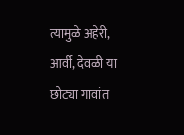त्यामुळे अहेरी, आर्वी, देवळी या छोट्या गावांत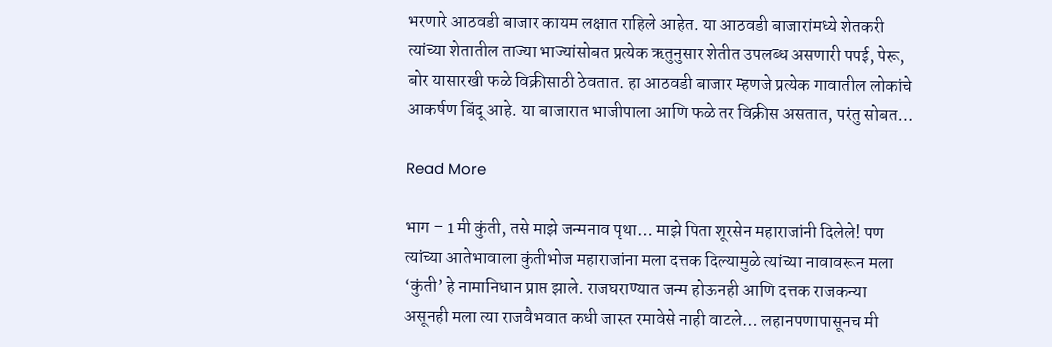भरणारे आठवडी बाजार कायम लक्षात राहिले आहेत. या आठवडी बाजारांमध्ये शेतकरी त्यांच्या शेतातील ताज्या भाज्यांसोबत प्रत्येक ऋतुनुसार शेतीत उपलब्ध असणारी पपई, पेरू, बोर यासारखी फळे विक्रीसाठी ठेवतात. हा आठवडी बाजार म्हणजे प्रत्येक गावातील लोकांचे आकर्षण बिंदू आहे. या बाजारात भाजीपाला आणि फळे तर विक्रीस असतात, परंतु सोबत…

Read More

भाग – 1 मी कुंती, तसे माझे जन्मनाव पृथा… माझे पिता शूरसेन महाराजांनी दिलेले! पण त्यांच्या आतेभावाला कुंतीभोज महाराजांना मला दत्तक दिल्यामुळे त्यांच्या नावावरून मला ‘कुंती’ हे नामानिधान प्राप्त झाले. राजघराण्यात जन्म होऊनही आणि दत्तक राजकन्या असूनही मला त्या राजवैभवात कधी जास्त रमावेसे नाही वाटले… लहानपणापासूनच मी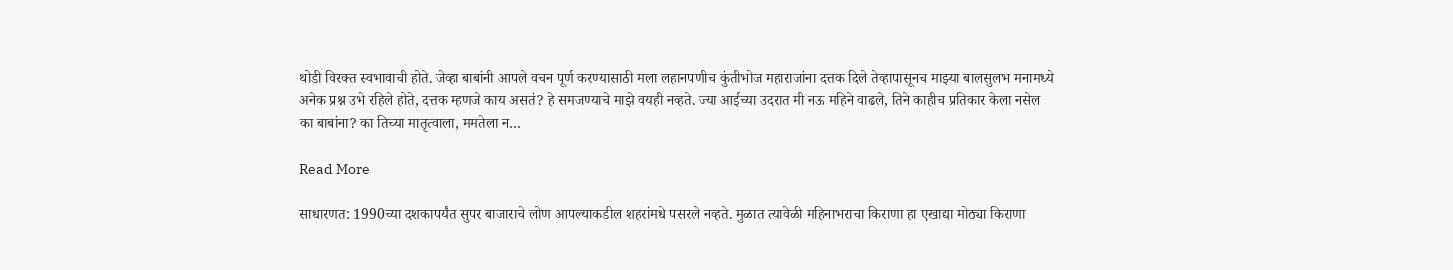थोडी विरक्त स्वभावाची होते. जेव्हा बाबांनी आपले वचन पूर्ण करण्यासाठी मला लहानपणीच कुंतीभोज महाराजांना दत्तक दिले तेव्हापासूनच माझ्या बालसुलभ मनामध्ये अनेक प्रश्न उभे रहिले होते, दत्तक म्हणजे काय असतं? हे समजण्याचे माझे वयही नव्हते. ज्या आईच्या उदरात मी नऊ महिने वाढले, तिने काहीच प्रतिकार केला नसेल का बाबांना? का तिच्या मातृत्वाला, ममतेला न…

Read More

साधारणत: 1990च्या दशकापर्यंत सुपर बाजाराचे लोण आपल्याकडील शहरांमधे पसरले नव्हते. मुळात त्यावेळी महिनाभराचा किराणा हा एखाद्या मोठ्या किराणा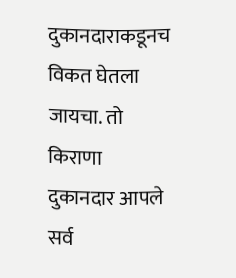दुकानदाराकडूनच विकत घेतला जायचा. तो किराणा दुकानदार आपले सर्व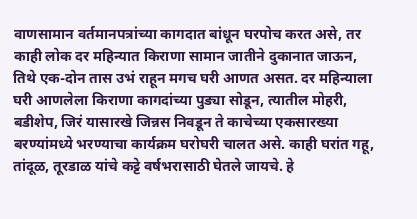वाणसामान वर्तमानपत्रांच्या कागदात बांधून घरपोच करत असे, तर काही लोक दर महिन्यात किराणा सामान जातीने दुकानात जाऊन, तिथे एक-दोन तास उभं राहून मगच घरी आणत असत. दर महिन्याला घरी आणलेला किराणा कागदांच्या पुड्या सोडून, त्यातील मोहरी, बडीशेप, जिरं यासारखे जिन्नस निवडून ते काचेच्या एकसारख्या बरण्यांमध्ये भरण्याचा कार्यक्रम घरोघरी चालत असे. काही घरांत गहू, तांदूळ, तूरडाळ यांचे कट्टे वर्षभरासाठी घेतले जायचे. हे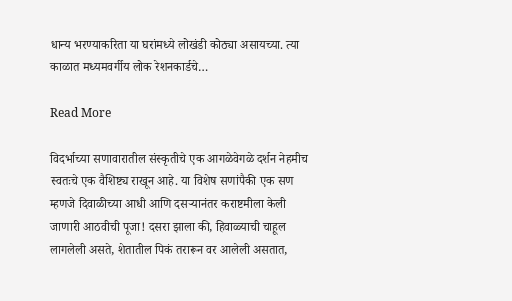धान्य भरण्याकरिता या घरांमध्ये लोखंडी कोठ्या असायच्या. त्या काळात मध्यमवर्गीय लोक रेशनकार्डचे…

Read More

विदर्भाच्या सणावारातील संस्कृतीचे एक आगळेवेगळे दर्शन नेहमीच स्वतःचे एक वैशिष्ट्य राखून आहे. या विशेष सणांपैकी एक सण म्हणजे दिवाळीच्या आधी आणि दसऱ्यानंतर कराष्टमीला केली जाणारी आठवीची पूजा! दसरा झाला की, हिवाळ्याची चाहूल लागलेली असते, शेतातील पिकं तरारून वर आलेली असतात,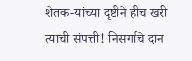शेतक-यांच्या दृष्टीने हीच खरी त्याची संपत्ती! निसर्गाचे दान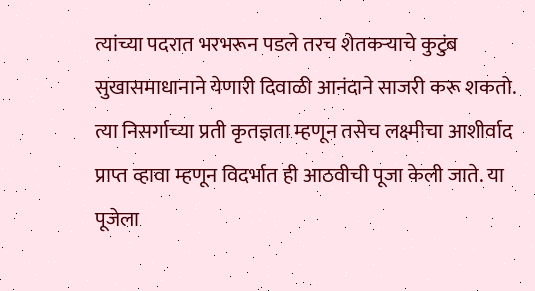त्यांच्या पदरात भरभरून पडले तरच शेतकऱ्याचे कुटुंब सुखासमाधानाने येणारी दिवाळी आनंदाने साजरी करू शकतो. त्या निसर्गाच्या प्रती कृतज्ञता म्हणून तसेच लक्ष्मीचा आशीर्वाद प्राप्त व्हावा म्हणून विदर्भात ही आठवीची पूजा केली जाते. या पूजेला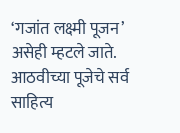‘गजांत लक्ष्मी पूजन’ असेही म्हटले जाते. आठवीच्या पूजेचे सर्व साहित्य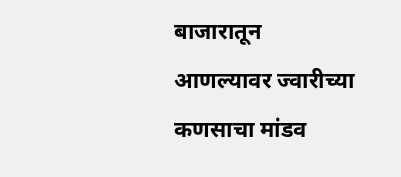बाजारातून आणल्यावर ज्वारीच्या कणसाचा मांडव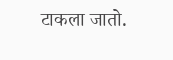टाकला जातो.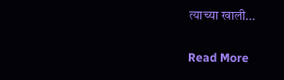त्याच्या खाली…

Read More